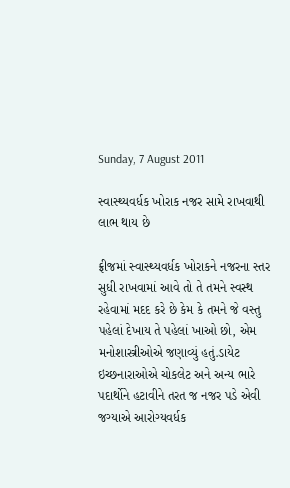Sunday, 7 August 2011

સ્વાસ્થ્યવર્ધક ખોરાક નજર સામે રાખવાથી લાભ થાય છે

ફ્રીજમાં સ્વાસ્થ્યવર્ધક ખોરાકને નજરના સ્તર સુધી રાખવામાં આવે તો તે તમને સ્વસ્થ રહેવામાં મદદ કરે છે કેમ કે તમને જે વસ્તુ પહેલાં દેખાય તે પહેલાં ખાઓ છો, એમ મનોશાસ્ત્રીઓએ જણાવ્યું હતું.ડાયેટ ઇચ્છનારાઓએ ચોકલેટ અને અન્ય ભારે પદાર્થોને હટાવીને તરત જ નજર પડે એવી જગ્યાએ આરોગ્યવર્ધક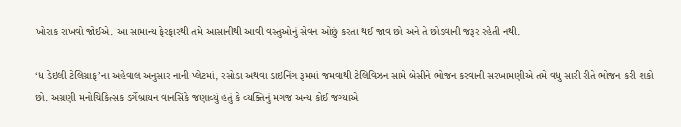ખોરાક રાખવો જોઈએ. આ સામાન્ય ફેરફારથી તમે આસાનીથી આવી વસ્તુઓનું સેવન ઓછું કરતા થઈ જાવ છો અને તે છોડવાની જરૂર રહેતી નથી.

‘ધ ડેઇલી ટેલિગ્રાફ’ના અહેવાલ અનુસાર નાની પ્લેટમાં, રસોડા અથવા ડાઇનિંગ રૂમમાં જમવાથી ટેલિવિઝન સામે બેસીને ભોજન કરવાની સરખામણીએ તમે વધુ સારી રીતે ભોજન કરી શકો છો. અગ્રણી મનોચિકિત્સક ડર્ગેબ્રાયન વાનસિંકે જણાવ્યું હતું કે વ્યક્તિનું મગજ અન્ય કોઈ જગ્યાએ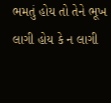ભમતું હોય તો તેને ભૂખ લાગી હોય કે ન લાગી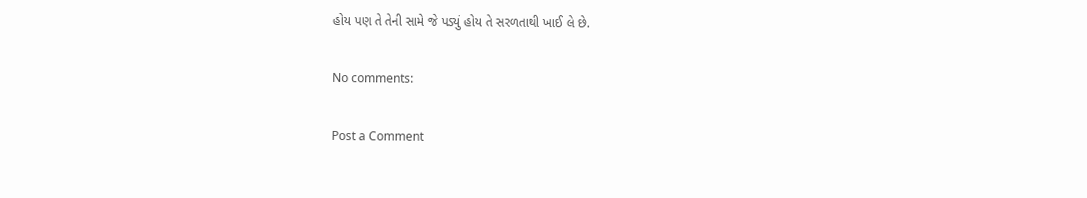હોય પણ તે તેની સામે જે પડ્યું હોય તે સરળતાથી ખાઈ લે છે.

No comments:

Post a Comment